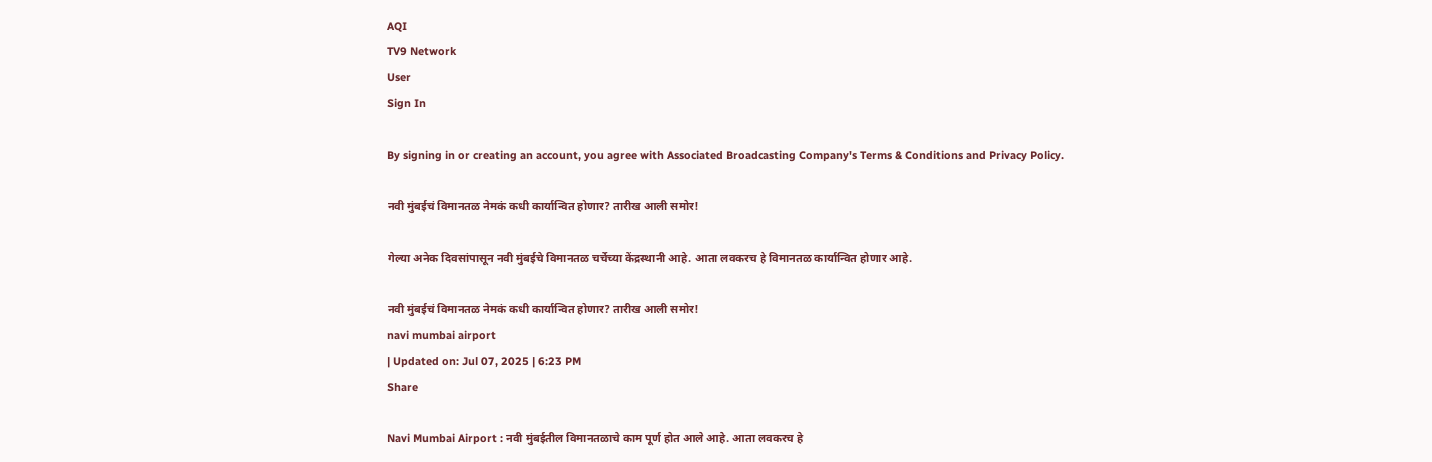AQI
TV9 Network
User
Sign In

By signing in or creating an account, you agree with Associated Broadcasting Company's Terms & Conditions and Privacy Policy.

नवी मुंबईचं विमानतळ नेमकं कधी कार्यान्वित होणार? तारीख आली समोर!

गेल्या अनेक दिवसांपासून नवी मुंबईचे विमानतळ चर्चेच्या केंद्रस्थानी आहे. आता लवकरच हे विमानतळ कार्यान्वित होणार आहे.

नवी मुंबईचं विमानतळ नेमकं कधी कार्यान्वित होणार? तारीख आली समोर!
navi mumbai airport
| Updated on: Jul 07, 2025 | 6:23 PM
Share

Navi Mumbai Airport : नवी मुंबईतील विमानतळाचे काम पूर्ण होत आले आहे. आता लवकरच हे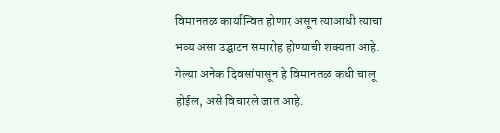विमानतळ कार्यान्वित होणार असून त्याआधी त्याचा भव्य असा उद्घाटन समारोह होण्याची शक्यता आहे. गेल्या अनेक दिवसांपासून हे विमानतळ कधी चालू होईल, असे विचारले जात आहे.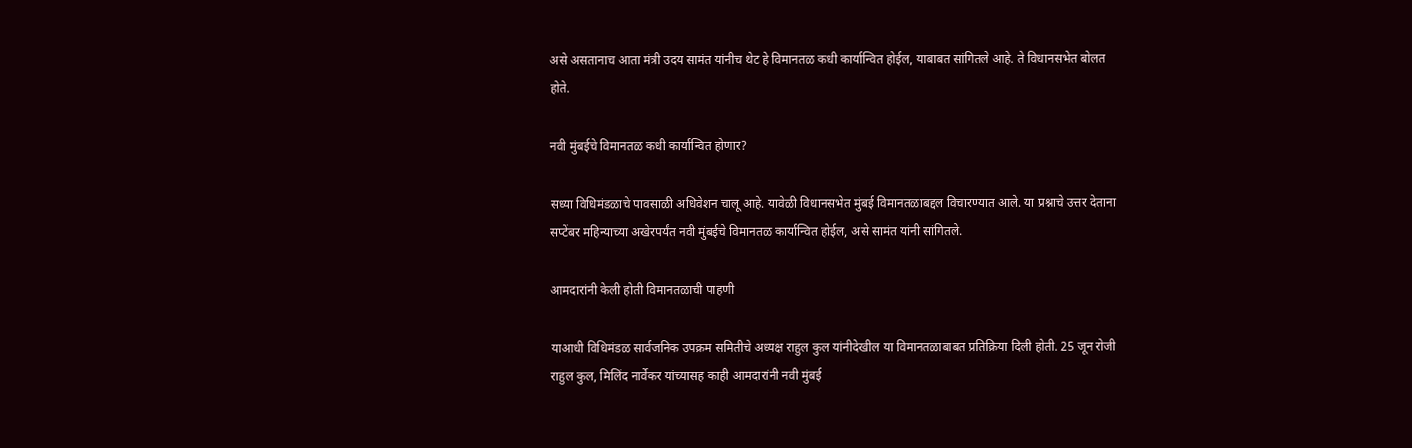असे असतानाच आता मंत्री उदय सामंत यांनीच थेट हे विमानतळ कधी कार्यान्वित होईल, याबाबत सांगितले आहे. ते विधानसभेत बोलत होते.

नवी मुंबईचे विमानतळ कधी कार्यान्वित होणार?

सध्या विधिमंडळाचे पावसाळी अधिवेशन चालू आहे. यावेळी विधानसभेत मुंबई विमानतळाबद्दल विचारण्यात आले. या प्रश्नाचे उत्तर देताना सप्टेंबर महिन्याच्या अखेरपर्यंत नवी मुंबईचे विमानतळ कार्यान्वित होईल, असे सामंत यांनी सांगितले.

आमदारांनी केली होती विमानतळाची पाहणी

याआधी विधिमंडळ सार्वजनिक उपक्रम समितीचे अध्यक्ष राहुल कुल यांनीदेखील या विमानतळाबाबत प्रतिक्रिया दिली होती. 25 जून रोजी राहुल कुल, मिलिंद नार्वेकर यांच्यासह काही आमदारांनी नवी मुंबई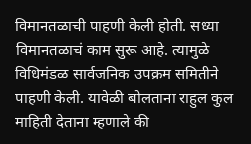विमानतळाची पाहणी केली होती. सध्या विमानतळाचं काम सुरू आहे. त्यामुळे विधिमंडळ सार्वजनिक उपक्रम समितीने पाहणी केली. यावेळी बोलताना राहुल कुल माहिती देताना म्हणाले की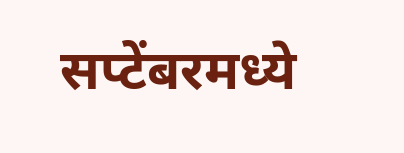सप्टेंबरमध्ये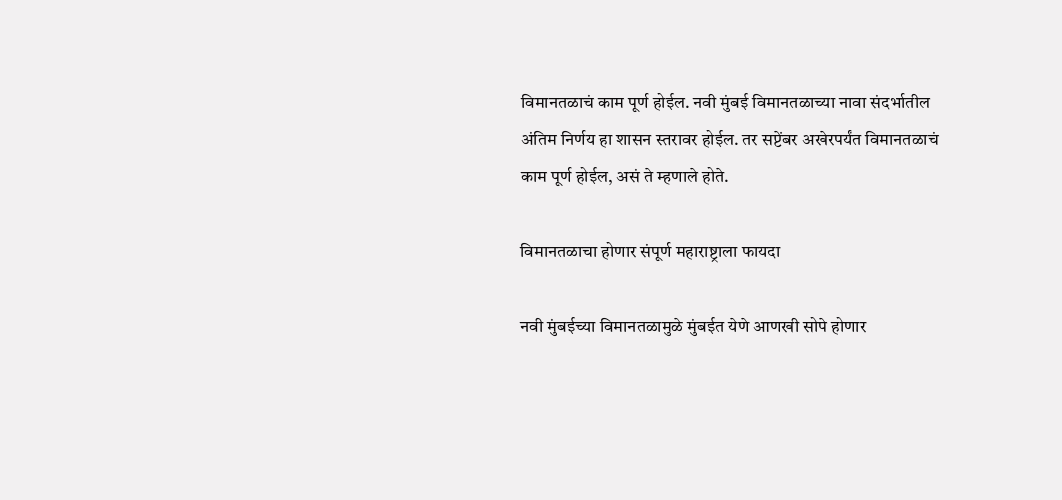विमानतळाचं काम पूर्ण होईल. नवी मुंबई विमानतळाच्या नावा संदर्भातील अंतिम निर्णय हा शासन स्तरावर होईल. तर सप्टेंबर अखेरपर्यंत विमानतळाचं काम पूर्ण होईल, असं ते म्हणाले होते.

विमानतळाचा होणार संपूर्ण महाराष्ट्राला फायदा

नवी मुंबईच्या विमानतळामुळे मुंबईत येणे आणखी सोपे होणार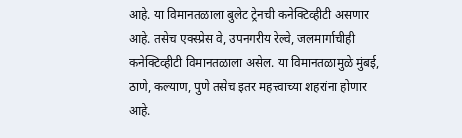आहे. या विमानतळाला बुलेट ट्रेनची कनेक्टिव्हीटी असणार आहे. तसेच एक्स्प्रेस वे, उपनगरीय रेल्वे, जलमार्गाचीही कनेक्टिव्हीटी विमानतळाला असेल. या विमानतळामुळे मुंबई, ठाणे, कल्याण, पुणे तसेच इतर महत्त्वाच्या शहरांना होणार आहे.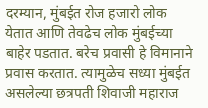दरम्यान, मुंबईत रोज हजारो लोक येतात आणि तेवढेच लोक मुंबईच्या बाहेर पडतात. बरेच प्रवासी हे विमानाने प्रवास करतात. त्यामुळेच सध्या मुंबईत असलेल्या छत्रपती शिवाजी महाराज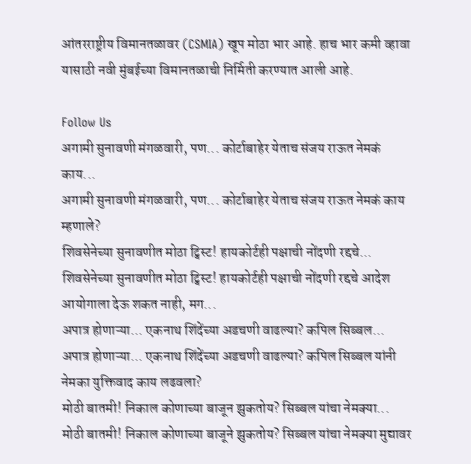आंतरराष्ट्रीय विमानतळावर (CSMIA) खूप मोठा भार आहे. हाच भार कमी व्हावा यासाठी नवी मुंबईच्या विमानतळाची निर्मिती करण्यात आली आहे.

Follow Us
अगामी सुनावणी मंगळवारी, पण... कोर्टाबाहेर येताच संजय राऊत नेमकं काय...
अगामी सुनावणी मंगळवारी, पण... कोर्टाबाहेर येताच संजय राऊत नेमकं काय म्हणाले?
शिवसेनेच्या सुनावणीत मोठा ट्विस्ट! हायकोर्टही पक्षाची नोंदणी रद्दचे...
शिवसेनेच्या सुनावणीत मोठा ट्विस्ट! हायकोर्टही पक्षाची नोंदणी रद्दचे आदेश आयोगाला देऊ शकत नाही, मग...
अपात्र होणाऱ्या... एकनाथ शिंदेंच्या अडचणी वाढल्या? कपिल सिब्बल...
अपात्र होणाऱ्या... एकनाथ शिंदेंच्या अडचणी वाढल्या? कपिल सिब्बल यांनी नेमका युक्तिवाद काय लढवला?
मोठी बातमी! निकाल कोणाच्या बाजून झुकतोय? सिब्बल यांचा नेमक्या...
मोठी बातमी! निकाल कोणाच्या बाजूने झुकतोय? सिब्बल यांचा नेमक्या मुद्यावर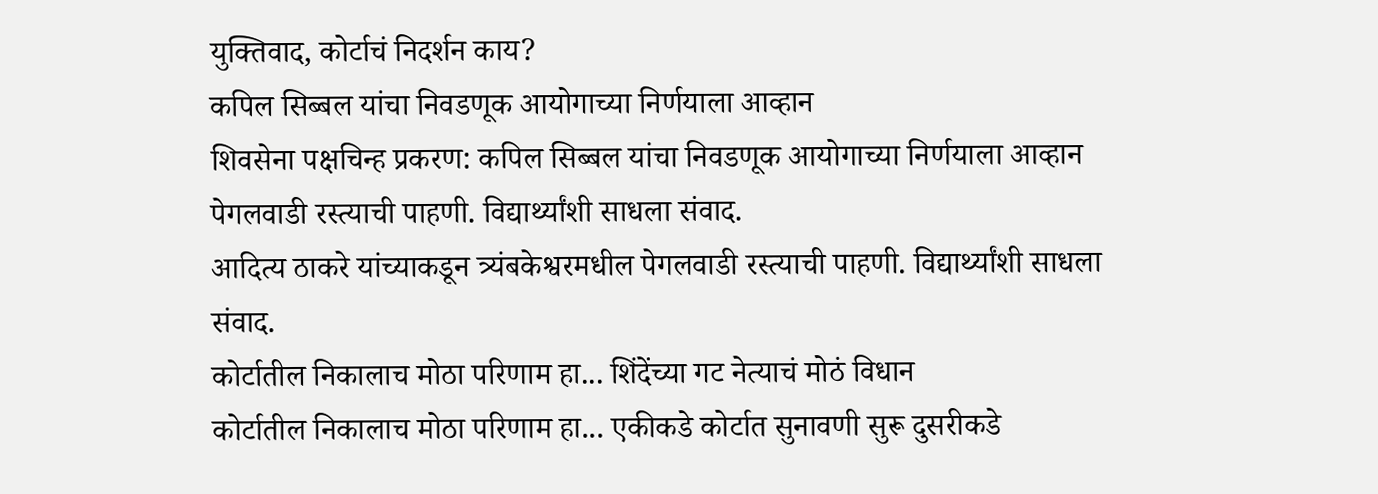युक्तिवाद, कोर्टाचं निदर्शन काय?
कपिल सिब्बल यांचा निवडणूक आयोगाच्या निर्णयाला आव्हान
शिवसेना पक्षचिन्ह प्रकरण: कपिल सिब्बल यांचा निवडणूक आयोगाच्या निर्णयाला आव्हान
पेगलवाडी रस्त्याची पाहणी. विद्यार्थ्यांशी साधला संवाद.
आदित्य ठाकरे यांच्याकडून त्र्यंबकेश्वरमधील पेगलवाडी रस्त्याची पाहणी. विद्यार्थ्यांशी साधला संवाद.
कोर्टातील निकालाच मोठा परिणाम हा... शिंदेंच्या गट नेत्याचं मोठं विधान
कोर्टातील निकालाच मोठा परिणाम हा... एकीकडे कोर्टात सुनावणी सुरू दुसरीकडे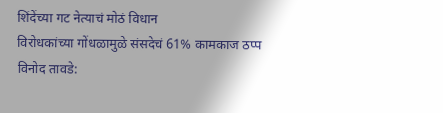शिंदेंच्या गट नेत्याचं मोठं विधान
विरोधकांच्या गोंधळामुळे संसदेचं 61% कामकाज ठप्प
विनोद तावडे: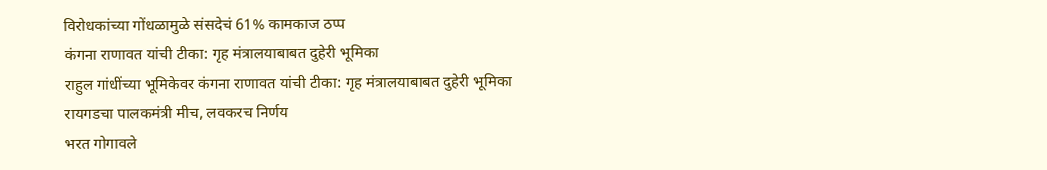विरोधकांच्या गोंधळामुळे संसदेचं 61% कामकाज ठप्प
कंगना राणावत यांची टीका: गृह मंत्रालयाबाबत दुहेरी भूमिका
राहुल गांधींच्या भूमिकेवर कंगना राणावत यांची टीका: गृह मंत्रालयाबाबत दुहेरी भूमिका
रायगडचा पालकमंत्री मीच, लवकरच निर्णय
भरत गोगावले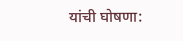यांची घोषणा: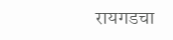रायगडचा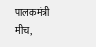पालकमंत्री मीच,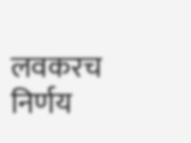लवकरच निर्णय